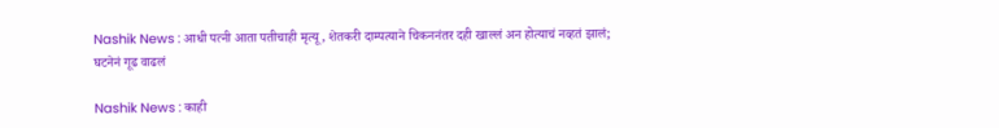Nashik News : आधी पत्नी आता पतीचाही मृत्यू, शेतकरी दाम्पत्याने चिकननंतर दही खाल्लं अन होत्याचं नव्हतं झालं; घटनेनं गूढ वाढलं

Nashik News : काही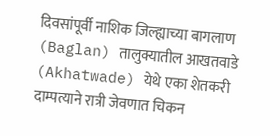दिवसांपूर्वी नाशिक जिल्ह्याच्या बागलाण (Baglan) तालुक्यातील आखतवाडे (Akhatwade) येथे एका शेतकरी दाम्पत्याने रात्री जेवणात चिकन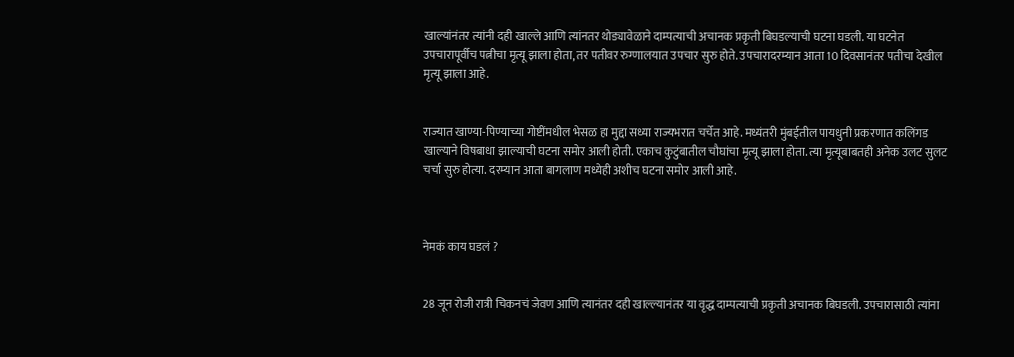खाल्यांनंतर त्यांनी दही खाल्ले आणि त्यांनतर थोड्यावेळाने दाम्पत्याची अचानक प्रकृती बिघडल्याची घटना घडली. या घटनेत उपचारापूर्वीच पत्नीचा मृत्यू झाला होता, तर पतीवर रुग्णालयात उपचार सुरु होते. उपचारादरम्यान आता 10 दिवसानंतर पतीचा देखील मृत्यू झाला आहे.


राज्यात खाण्या-पिण्याच्या गोष्टींमधील भेसळ हा मुद्दा सध्या राज्यभरात चर्चेत आहे. मध्यंतरी मुंबईतील पायधुनी प्रकरणात कलिंगड खाल्याने विषबाधा झाल्याची घटना समोर आली होती. एकाच कुटुंबातील चौघांचा मृत्यू झाला होता. त्या मृत्यूबाबतही अनेक उलट सुलट चर्चा सुरु होत्या. दरम्यान आता बागलाण मध्येही अशीच घटना समोर आली आहे.



नेमकं काय घडलं ?


28 जून रोजी रात्री चिकनचं जेवण आणि त्यानंतर दही खाल्ल्यानंतर या वृद्ध दाम्पत्याची प्रकृती अचानक बिघडली. उपचारासाठी त्यांना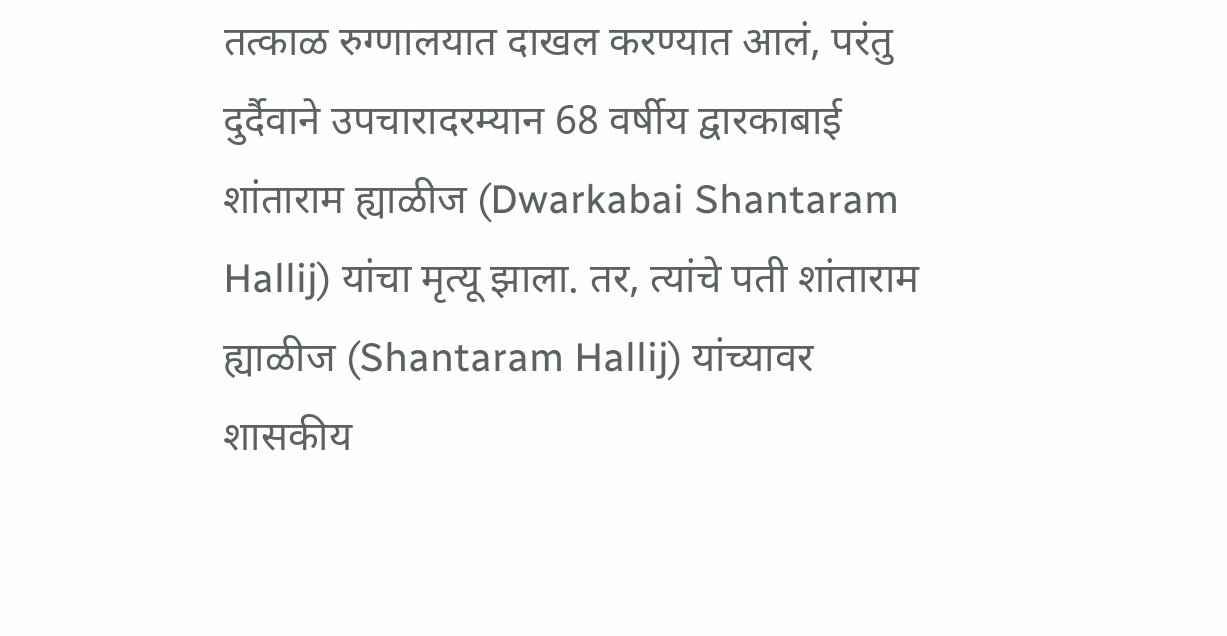तत्काळ रुग्णालयात दाखल करण्यात आलं, परंतु दुर्दैवाने उपचारादरम्यान 68 वर्षीय द्वारकाबाई शांताराम ह्याळीज (Dwarkabai Shantaram Hallij) यांचा मृत्यू झाला. तर, त्यांचे पती शांताराम ह्याळीज (Shantaram Hallij) यांच्यावर शासकीय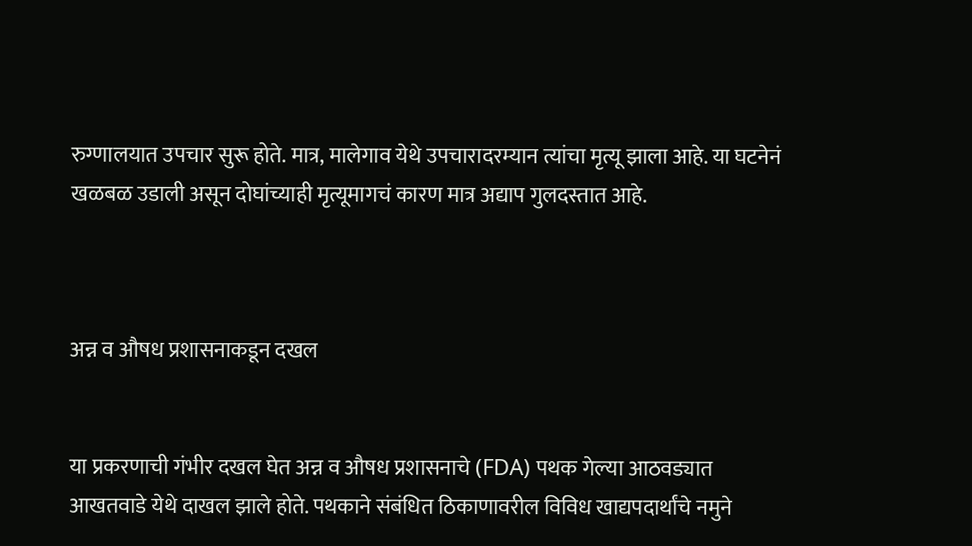रुग्णालयात उपचार सुरू होते. मात्र, मालेगाव येथे उपचारादरम्यान त्यांचा मृत्यू झाला आहे. या घटनेनं खळबळ उडाली असून दोघांच्याही मृत्यूमागचं कारण मात्र अद्याप गुलदस्तात आहे.



अन्न व औषध प्रशासनाकडून दखल


या प्रकरणाची गंभीर दखल घेत अन्न व औषध प्रशासनाचे (FDA) पथक गेल्या आठवड्यात आखतवाडे येथे दाखल झाले होते. पथकाने संबंधित ठिकाणावरील विविध खाद्यपदार्थांचे नमुने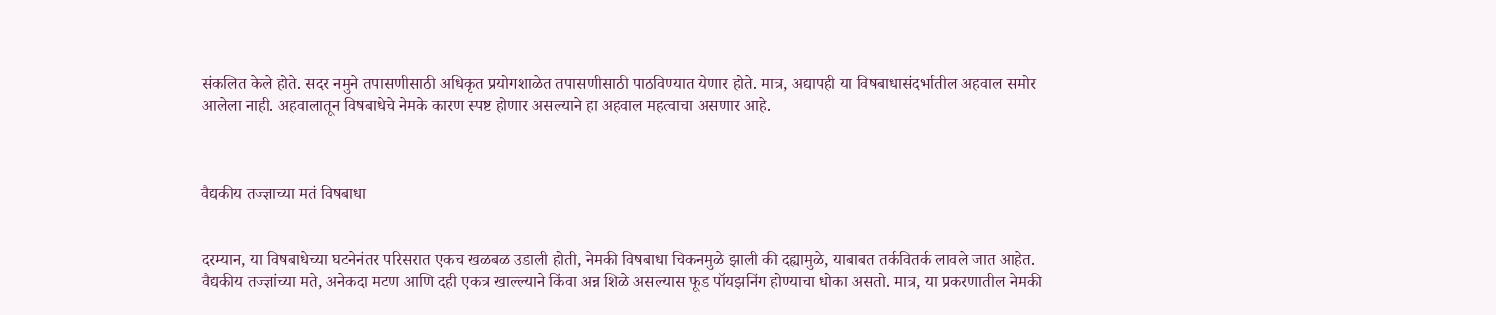संकलित केले होते. सदर नमुने तपासणीसाठी अधिकृत प्रयोगशाळेत तपासणीसाठी पाठविण्यात येणार होते. मात्र, अद्यापही या विषबाधासंदर्भातील अहवाल समोर आलेला नाही. अहवालातून विषबाधेचे नेमके कारण स्पष्ट होणार असल्याने हा अहवाल महत्वाचा असणार आहे.



वैद्यकीय तज्ज्ञाच्या मतं विषबाधा


दरम्यान, या विषबाधेच्या घटनेनंतर परिसरात एकच खळबळ उडाली होती, नेमकी विषबाधा चिकनमुळे झाली की दह्यामुळे, याबाबत तर्कवितर्क लावले जात आहेत. वैद्यकीय तज्ज्ञांच्या मते, अनेकदा मटण आणि दही एकत्र खाल्ल्याने किंवा अन्न शिळे असल्यास फूड पॉयझनिंग होण्याचा धोका असतो. मात्र, या प्रकरणातील नेमकी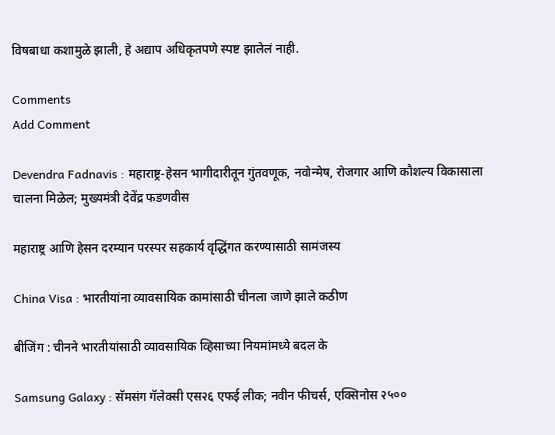विषबाधा कशामुळे झाली, हे अद्याप अधिकृतपणे स्पष्ट झालेलं नाही.

Comments
Add Comment

Devendra Fadnavis : महाराष्ट्र-हेसन भागीदारीतून गुंतवणूक, नवोन्मेष, रोजगार आणि कौशल्य विकासाला चालना मिळेल; मुख्यमंत्री देवेंद्र फडणवीस

महाराष्ट्र आणि हेसन दरम्यान परस्पर सहकार्य वृद्धिंगत करण्यासाठी सामंजस्य

China Visa : भारतीयांना व्यावसायिक कामांसाठी चीनला जाणे झाले कठीण

बीजिंग : चीनने भारतीयांसाठी व्यावसायिक व्हिसाच्या नियमांमध्ये बदल के

Samsung Galaxy : सॅमसंग गॅलेक्सी एस२६ एफई लीक; नवीन फीचर्स, एक्सिनोस २५००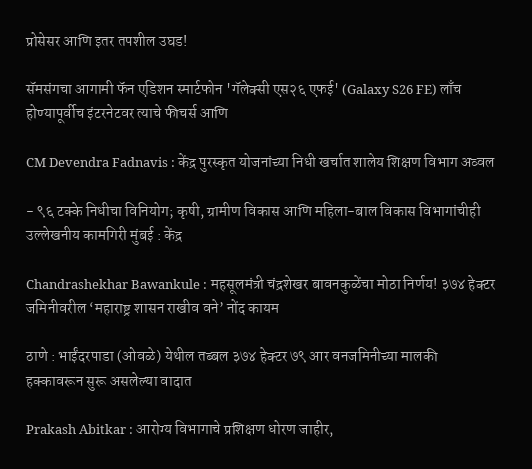प्रोसेसर आणि इतर तपशील उघड!

सॅमसंगचा आगामी फॅन एडिशन स्मार्टफोन 'गॅलेक्सी एस२६ एफई' (Galaxy S26 FE) लाँच होण्यापूर्वीच इंटरनेटवर त्याचे फीचर्स आणि

CM Devendra Fadnavis : केंद्र पुरस्कृत योजनांच्या निधी खर्चात शालेय शिक्षण विभाग अव्वल

- ९६ टक्के निधीचा विनियोग; कृषी, ग्रामीण विकास आणि महिला-बाल विकास विभागांचीही उल्लेखनीय कामगिरी मुंबई : केंद्र

Chandrashekhar Bawankule : महसूलमंत्री चंद्रशेखर बावनकुळेंचा मोठा निर्णय! ३७४ हेक्टर जमिनीवरील ‘महाराष्ट्र शासन राखीव वने’ नोंद कायम

ठाणे : भाईंदरपाडा (ओवळे) येथील तब्बल ३७४ हेक्टर ७९ आर वनजमिनीच्या मालकी हक्कावरून सुरू असलेल्या वादात

Prakash Abitkar : आरोग्य विभागाचे प्रशिक्षण धोरण जाहीर,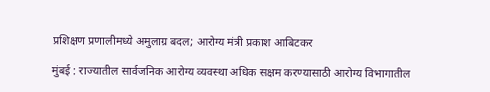प्रशिक्षण प्रणालीमध्ये अमुलाग्र बदल; आरोग्य मंत्री प्रकाश आबिटकर

मुंबई : राज्यातील सार्वजनिक आरोग्य व्यवस्था अधिक सक्षम करण्यासाठी आरोग्य विभागातील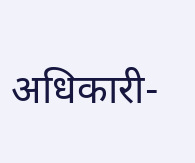अधिकारी-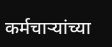कर्मचाऱ्यांच्या